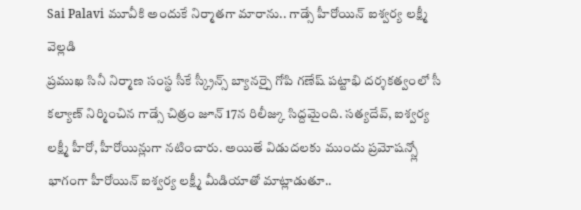Sai Palavi మూవీకి అందుకే నిర్మాతగా మారాను.. గాడ్సే హీరోయిన్ ఐశ్వర్య లక్ష్మీ వెల్లడి
ప్రముఖ సినీ నిర్మాణ సంస్థ సీకే స్క్రీన్స్ బ్యానర్పై గోపి గణేష్ పట్టాభి దర్శకత్వంలో సీ కల్యాణ్ నిర్మించిన గాడ్సే చిత్రం జూన్ 17న రిలీజ్కు సిద్దమైంది. సత్యదేవ్, ఐశ్వర్య లక్ష్మీ హీరో, హీరోయిన్లుగా నటించారు. అయితే విడుదలకు ముందు ప్రమోషన్స్లో భాగంగా హీరోయిన్ ఐశ్వర్య లక్ష్మీ మీడియాతో మాట్లాడుతూ..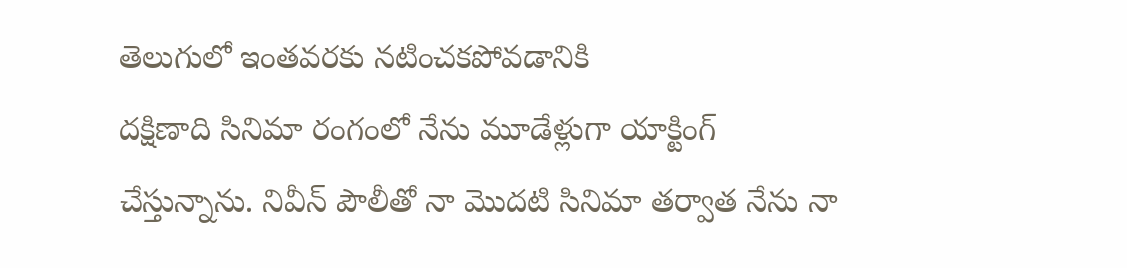తెలుగులో ఇంతవరకు నటించకపోవడానికి
దక్షిణాది సినిమా రంగంలో నేను మూడేళ్లుగా యాక్టింగ్ చేస్తున్నాను. నివీన్ పౌలీతో నా మొదటి సినిమా తర్వాత నేను నా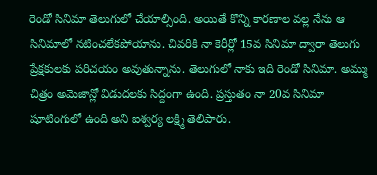రెండో సినిమా తెలుగులో చేయాల్సింది. అయితే కొన్ని కారణాల వల్ల నేను ఆ సినిమాలో నటించలేకపోయాను. చివరికి నా కెరీర్లో 15వ సినిమా ద్వారా తెలుగు ప్రేక్షకులకు పరిచయం అవుతున్నాను. తెలుగులో నాకు ఇది రెండో సినిమా. అమ్ము చిత్రం అమెజాన్లో విడుదలకు సిద్దంగా ఉంది. ప్రస్తుతం నా 20వ సినిమా షూటింగులో ఉంది అని ఐశ్వర్య లక్ష్మి తెలిపారు.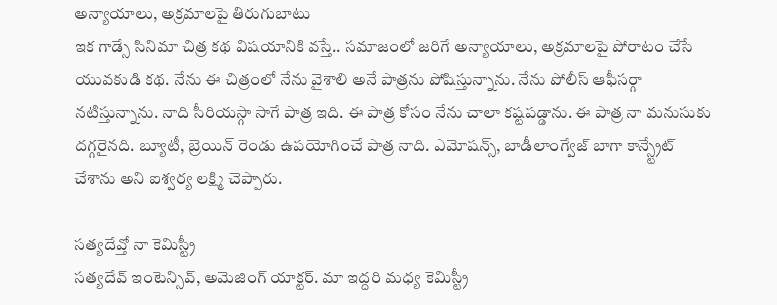అన్యాయాలు, అక్రమాలపై తిరుగుబాటు
ఇక గాడ్సే సినిమా చిత్ర కథ విషయానికి వస్తే.. సమాజంలో జరిగే అన్యాయాలు, అక్రమాలపై పోరాటం చేసే యువకుడి కథ. నేను ఈ చిత్రంలో నేను వైశాలి అనే పాత్రను పోషిస్తున్నాను. నేను పోలీస్ ఆఫీసర్గా నటిస్తున్నాను. నాది సీరియస్గా సాగే పాత్ర ఇది. ఈ పాత్ర కోసం నేను చాలా కష్టపడ్డాను. ఈ పాత్ర నా మనుసుకు దగ్గరైనది. బ్యూటీ, బ్రెయిన్ రెండు ఉపయోగించే పాత్ర నాది. ఎమోషన్స్, బాడీలాంగ్వేజ్ బాగా కాన్స్ట్రేట్ చేశాను అని ఐశ్వర్య లక్ష్మి చెప్పారు.

సత్యదేవ్తో నా కెమిస్ట్రీ
సత్యదేవ్ ఇంటెన్సివ్, అమెజింగ్ యాక్టర్. మా ఇద్దరి మధ్య కెమిస్ట్రీ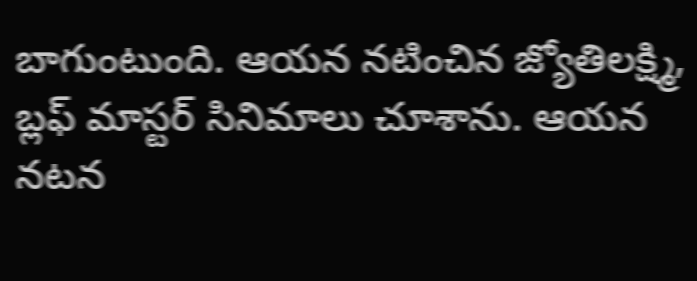బాగుంటుంది. ఆయన నటించిన జ్యోతిలక్ష్మి, బ్లఫ్ మాస్టర్ సినిమాలు చూశాను. ఆయన నటన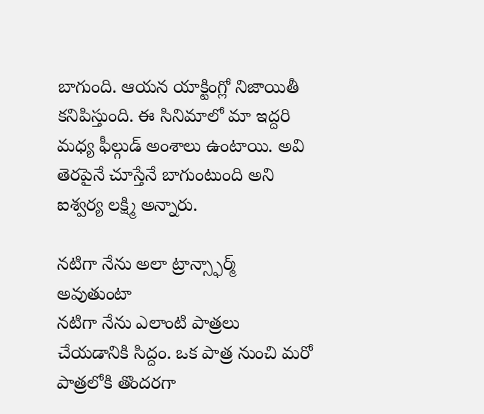బాగుంది. ఆయన యాక్టింగ్లో నిజాయితీ కనిపిస్తుంది. ఈ సినిమాలో మా ఇద్దరి మధ్య ఫీల్గుడ్ అంశాలు ఉంటాయి. అవి తెరపైనే చూస్తేనే బాగుంటుంది అని ఐశ్వర్య లక్ష్మి అన్నారు.

నటిగా నేను అలా ట్రాన్స్ఫార్మ్ అవుతుంటా
నటిగా నేను ఎలాంటి పాత్రలు చేయడానికి సిద్దం. ఒక పాత్ర నుంచి మరో పాత్రలోకి తొందరగా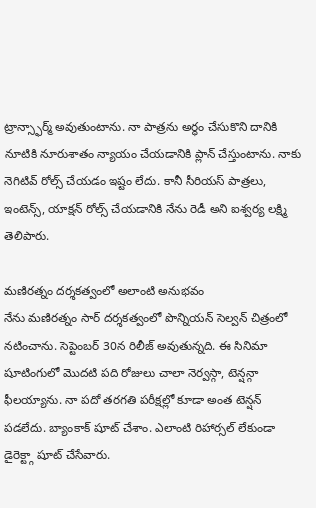ట్రాన్స్ఫార్మ్ అవుతుంటాను. నా పాత్రను అర్ధం చేసుకొని దానికి నూటికి నూరుశాతం న్యాయం చేయడానికి ప్లాన్ చేస్తుంటాను. నాకు నెగిటివ్ రోల్స్ చేయడం ఇష్టం లేదు. కానీ సీరియస్ పాత్రలు, ఇంటెన్స్, యాక్షన్ రోల్స్ చేయడానికి నేను రెడీ అని ఐశ్వర్య లక్ష్మి తెలిపారు.

మణిరత్నం దర్శకత్వంలో అలాంటి అనుభవం
నేను మణిరత్నం సార్ దర్శకత్వంలో పొన్నియన్ సెల్వన్ చిత్రంలో నటించాను. సెప్టెంబర్ 30న రిలీజ్ అవుతున్నది. ఈ సినిమా షూటింగులో మొదటి పది రోజులు చాలా నెర్వస్గా, టెన్షన్గా ఫీలయ్యాను. నా పదో తరగతి పరీక్షల్లో కూడా అంత టెన్షన్ పడలేదు. బ్యాంకాక్ షూట్ చేశాం. ఎలాంటి రిహార్సల్ లేకుండా డైరెక్ట్గా షూట్ చేసేవారు.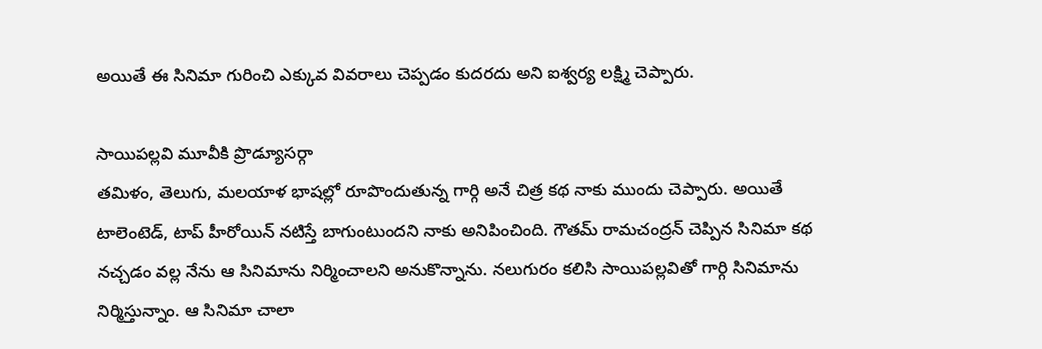అయితే ఈ సినిమా గురించి ఎక్కువ వివరాలు చెప్పడం కుదరదు అని ఐశ్వర్య లక్ష్మి చెప్పారు.

సాయిపల్లవి మూవీకి ప్రొడ్యూసర్గా
తమిళం, తెలుగు, మలయాళ భాషల్లో రూపొందుతున్న గార్గి అనే చిత్ర కథ నాకు ముందు చెప్పారు. అయితే టాలెంటెడ్, టాప్ హీరోయిన్ నటిస్తే బాగుంటుందని నాకు అనిపించింది. గౌతమ్ రామచంద్రన్ చెప్పిన సినిమా కథ నచ్చడం వల్ల నేను ఆ సినిమాను నిర్మించాలని అనుకొన్నాను. నలుగురం కలిసి సాయిపల్లవితో గార్గి సినిమాను నిర్మిస్తున్నాం. ఆ సినిమా చాలా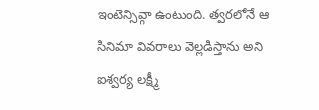ఇంటెన్సివ్గా ఉంటుంది. త్వరలోనే ఆ సినిమా వివరాలు వెల్లడిస్తాను అని ఐశ్వర్య లక్ష్మీ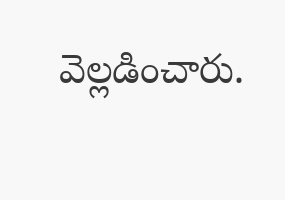వెల్లడించారు.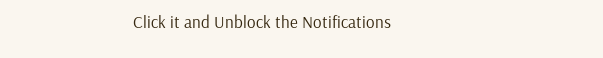Click it and Unblock the Notifications